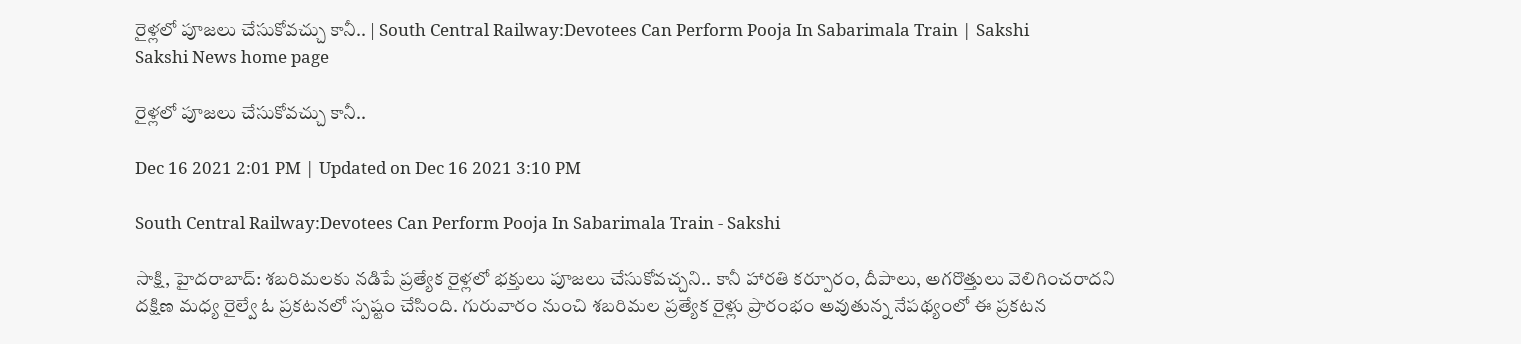రైళ్లలో పూజలు చేసుకోవచ్చు కానీ.. | South Central Railway:Devotees Can Perform Pooja In Sabarimala Train | Sakshi
Sakshi News home page

రైళ్లలో పూజలు చేసుకోవచ్చు కానీ..

Dec 16 2021 2:01 PM | Updated on Dec 16 2021 3:10 PM

South Central Railway:Devotees Can Perform Pooja In Sabarimala Train - Sakshi

సాక్షి, హైదరాబాద్‌: శబరిమలకు నడిపే ప్రత్యేక రైళ్లలో భక్తులు పూజలు చేసుకోవచ్చని.. కానీ హారతి కర్పూరం, దీపాలు, అగరొత్తులు వెలిగించరాదని దక్షిణ మధ్య రైల్వే ఓ ప్రకటనలో స్పష్టం చేసింది. గురువారం నుంచి శబరిమల ప్రత్యేక రైళ్లు ప్రారంభం అవుతున్న నేపథ్యంలో ఈ ప్రకటన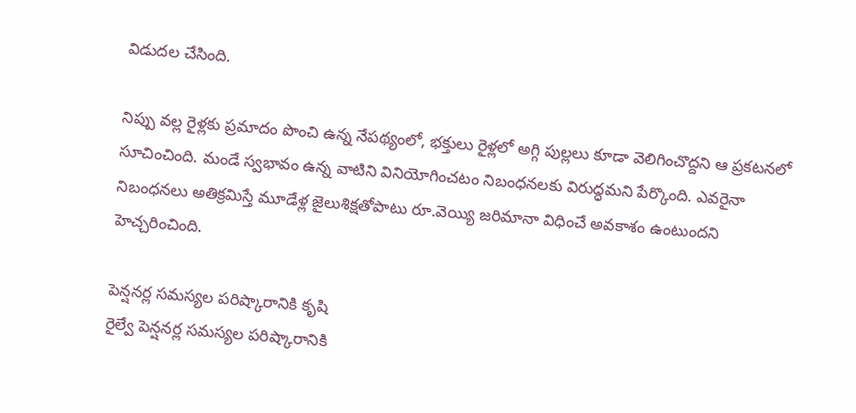విడుదల చేసింది.

నిప్పు వల్ల రైళ్లకు ప్రమాదం పొంచి ఉన్న నేపథ్యంలో, భక్తులు రైళ్లలో అగ్గి పుల్లలు కూడా వెలిగించొద్దని ఆ ప్రకటనలో సూచించింది. మండే స్వభావం ఉన్న వాటిని వినియోగించటం నిబంధనలకు విరుద్ధమని పేర్కొంది. ఎవరైనా నిబంధనలు అతిక్రమిస్తే మూడేళ్ల జైలుశిక్షతోపాటు రూ.వెయ్యి జరిమానా విధించే అవకాశం ఉంటుందని హెచ్చరించింది.

పెన్షనర్ల సమస్యల పరిష్కారానికి కృషి
రైల్వే పెన్షనర్ల సమస్యల పరిష్కారానికి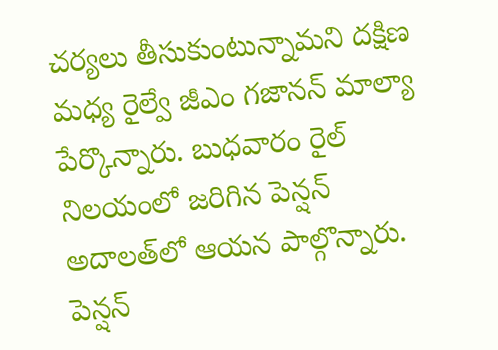చర్యలు తీసుకుంటున్నామని దక్షిణ మధ్య రైల్వే జీఎం గజానన్‌ మాల్యా పేర్కొన్నారు. బుధవారం రైల్‌ నిలయంలో జరిగిన పెన్షన్‌ అదాలత్‌లో ఆయన పాల్గొన్నారు. పెన్షన్‌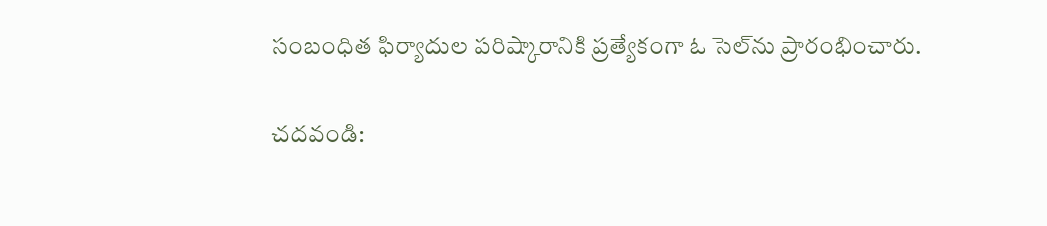సంబంధిత ఫిర్యాదుల పరిష్కారానికి ప్రత్యేకంగా ఓ సెల్‌ను ప్రారంభించారు.

చదవండి: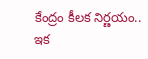కేంద్రం కీలక నిర్ణయం.. ఇక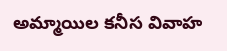అమ్మాయిల కనీస వివాహ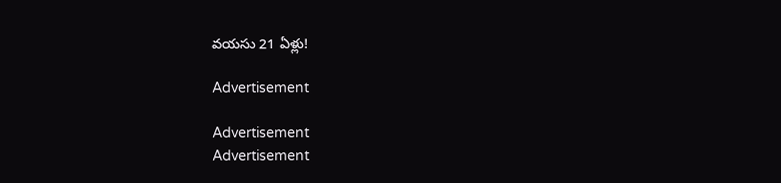వయసు 21 ఏళ్లు!

Advertisement

Advertisement
Advertisement